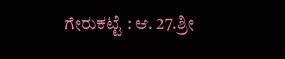ಗೇರುಕಟ್ಟೆ : ಆ. 27.ಶ್ರೀ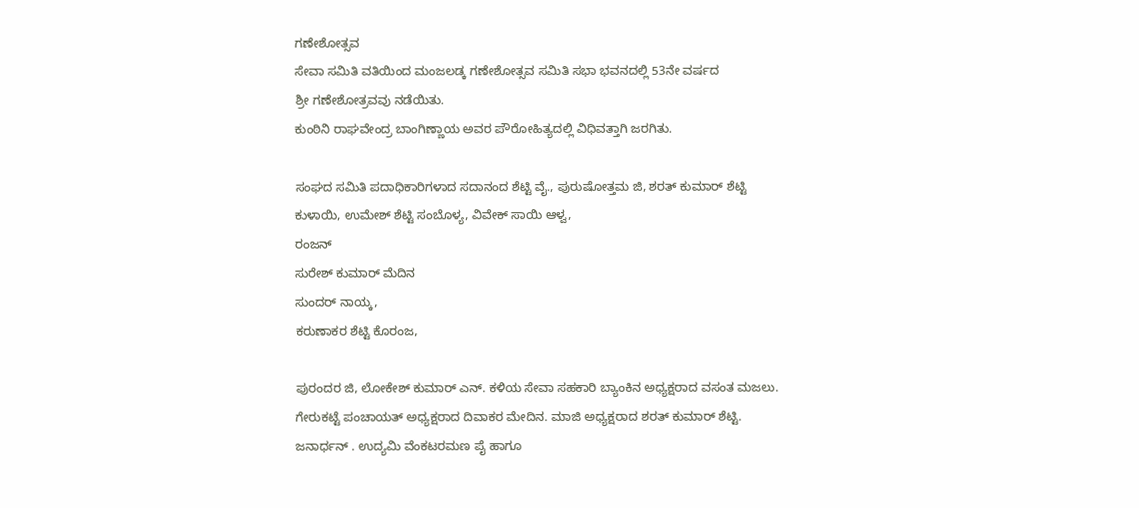ಗಣೇಶೋತ್ಸವ
ಸೇವಾ ಸಮಿತಿ ವತಿಯಿಂದ ಮಂಜಲಡ್ಕ ಗಣೇಶೋತ್ಸವ ಸಮಿತಿ ಸಭಾ ಭವನದಲ್ಲಿ 53ನೇ ವರ್ಷದ
ಶ್ರೀ ಗಣೇಶೋತ್ರವವು ನಡೆಯಿತು.
ಕುಂಠಿನಿ ರಾಘವೇಂದ್ರ ಬಾಂಗಿಣ್ಣಾಯ ಅವರ ಪೌರೋಹಿತ್ಯದಲ್ಲಿ ವಿಧಿವತ್ತಾಗಿ ಜರಗಿತು.

ಸಂಘದ ಸಮಿತಿ ಪದಾಧಿಕಾರಿಗಳಾದ ಸದಾನಂದ ಶೆಟ್ಟಿ ವೈ., ಪುರುಷೋತ್ತಮ ಜಿ, ಶರತ್ ಕುಮಾರ್ ಶೆಟ್ಟಿ ಕುಳಾಯಿ, ಉಮೇಶ್ ಶೆಟ್ಟಿ ಸಂಬೊಳ್ಯ, ವಿವೇಕ್ ಸಾಯಿ ಆಳ್ವ,
ರಂಜನ್
ಸುರೇಶ್ ಕುಮಾರ್ ಮೆದಿನ
ಸುಂದರ್ ನಾಯ್ಕ,
ಕರುಣಾಕರ ಶೆಟ್ಟಿ ಕೊರಂಜ,

ಪುರಂದರ ಜಿ, ಲೋಕೇಶ್ ಕುಮಾರ್ ಎನ್. ಕಳಿಯ ಸೇವಾ ಸಹಕಾರಿ ಬ್ಯಾಂಕಿನ ಅಧ್ಯಕ್ಷರಾದ ವಸಂತ ಮಜಲು. ಗೇರುಕಟ್ಟೆ ಪಂಚಾಯತ್ ಅಧ್ಯಕ್ಷರಾದ ದಿವಾಕರ ಮೇದಿನ. ಮಾಜಿ ಅಧ್ಯಕ್ಷರಾದ ಶರತ್ ಕುಮಾರ್ ಶೆಟ್ಟಿ. ಜನಾರ್ಧನ್ . ಉದ್ಯಮಿ ವೆಂಕಟರಮಣ ಪೈ ಹಾಗೂ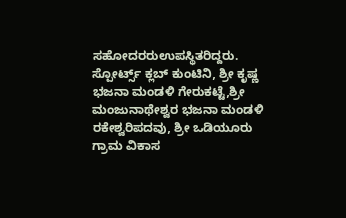ಸಹೋದರರುಉಪಸ್ಥಿತರಿದ್ದರು.
ಸ್ಪೋರ್ಟ್ಸ್ ಕ್ಲಬ್ ಕುಂಟಿನಿ, ಶ್ರೀ ಕೃಷ್ಣ ಭಜನಾ ಮಂಡಳಿ ಗೇರುಕಟ್ಟೆ,ಶ್ರೀ ಮಂಜುನಾಥೇಶ್ವರ ಭಜನಾ ಮಂಡಳಿ ರಕೇಶ್ವರಿಪದವು, ಶ್ರೀ ಒಡಿಯೂರು ಗ್ರಾಮ ವಿಕಾಸ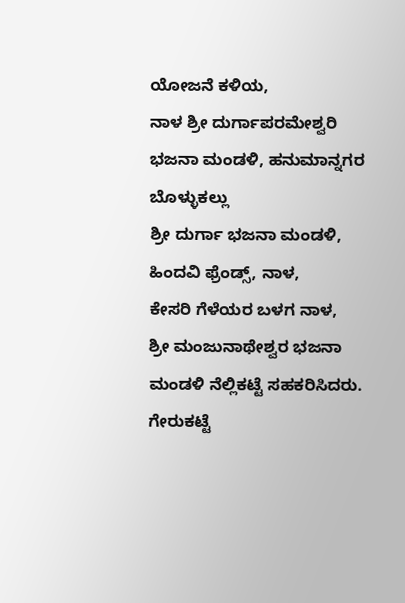ಯೋಜನೆ ಕಳಿಯ,
ನಾಳ ಶ್ರೀ ದುರ್ಗಾಪರಮೇಶ್ವರಿ ಭಜನಾ ಮಂಡಳಿ, ಹನುಮಾನ್ನಗರ ಬೊಳ್ಳುಕಲ್ಲು
ಶ್ರೀ ದುರ್ಗಾ ಭಜನಾ ಮಂಡಳಿ, ಹಿಂದವಿ ಫ್ರೆಂಡ್ಸ್, ನಾಳ,
ಕೇಸರಿ ಗೆಳೆಯರ ಬಳಗ ನಾಳ,
ಶ್ರೀ ಮಂಜುನಾಥೇಶ್ವರ ಭಜನಾ ಮಂಡಳಿ ನೆಲ್ಲಿಕಟ್ಟೆ ಸಹಕರಿಸಿದರು.
ಗೇರುಕಟ್ಟೆ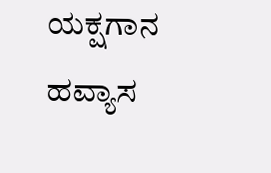ಯಕ್ಷಗಾನ ಹವ್ಯಾಸ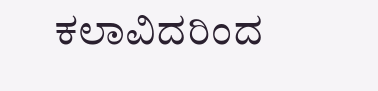ಕಲಾವಿದರಿಂದ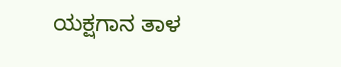ಯಕ್ಷಗಾನ ತಾಳ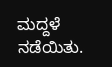ಮದ್ದಳೆ ನಡೆಯಿತು.